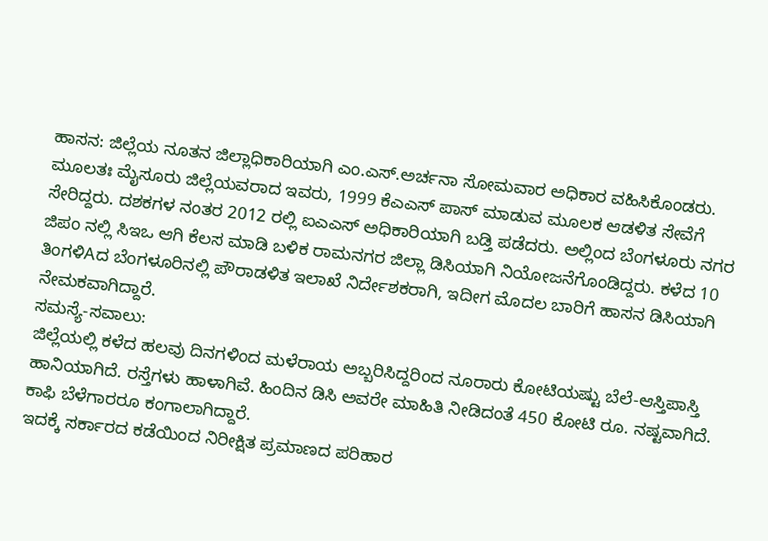ಹಾಸನ: ಜಿಲ್ಲೆಯ ನೂತನ ಜಿಲ್ಲಾಧಿಕಾರಿಯಾಗಿ ಎಂ.ಎಸ್.ಅರ್ಚನಾ ಸೋಮವಾರ ಅಧಿಕಾರ ವಹಿಸಿಕೊಂಡರು.
ಮೂಲತಃ ಮೈಸೂರು ಜಿಲ್ಲೆಯವರಾದ ಇವರು, 1999 ಕೆಎಎಸ್ ಪಾಸ್ ಮಾಡುವ ಮೂಲಕ ಆಡಳಿತ ಸೇವೆಗೆ ಸೇರಿದ್ದರು. ದಶಕಗಳ ನಂತರ 2012 ರಲ್ಲಿ ಐಎಎಸ್ ಅಧಿಕಾರಿಯಾಗಿ ಬಡ್ತಿ ಪಡೆದರು. ಅಲ್ಲಿಂದ ಬೆಂಗಳೂರು ನಗರ ಜಿಪಂ ನಲ್ಲಿ ಸಿಇಒ ಆಗಿ ಕೆಲಸ ಮಾಡಿ ಬಳಿಕ ರಾಮನಗರ ಜಿಲ್ಲಾ ಡಿಸಿಯಾಗಿ ನಿಯೋಜನೆಗೊಂಡಿದ್ದರು. ಕಳೆದ 10 ತಿಂಗಳಿAದ ಬೆಂಗಳೂರಿನಲ್ಲಿ ಪೌರಾಡಳಿತ ಇಲಾಖೆ ನಿರ್ದೇಶಕರಾಗಿ, ಇದೀಗ ಮೊದಲ ಬಾರಿಗೆ ಹಾಸನ ಡಿಸಿಯಾಗಿ ನೇಮಕವಾಗಿದ್ದಾರೆ.
ಸಮಸ್ಯೆ-ಸವಾಲು:
ಜಿಲ್ಲೆಯಲ್ಲಿ ಕಳೆದ ಹಲವು ದಿನಗಳಿಂದ ಮಳೆರಾಯ ಅಬ್ಬರಿಸಿದ್ದರಿಂದ ನೂರಾರು ಕೋಟಿಯಷ್ಟು ಬೆಲೆ-ಆಸ್ತಿಪಾಸ್ತಿ ಹಾನಿಯಾಗಿದೆ. ರಸ್ತೆಗಳು ಹಾಳಾಗಿವೆ. ಹಿಂದಿನ ಡಿಸಿ ಅವರೇ ಮಾಹಿತಿ ನೀಡಿದಂತೆ 450 ಕೋಟಿ ರೂ. ನಷ್ಟವಾಗಿದೆ. ಕಾಫಿ ಬೆಳೆಗಾರರೂ ಕಂಗಾಲಾಗಿದ್ದಾರೆ.
ಇದಕ್ಕೆ ಸರ್ಕಾರದ ಕಡೆಯಿಂದ ನಿರೀಕ್ಷಿತ ಪ್ರಮಾಣದ ಪರಿಹಾರ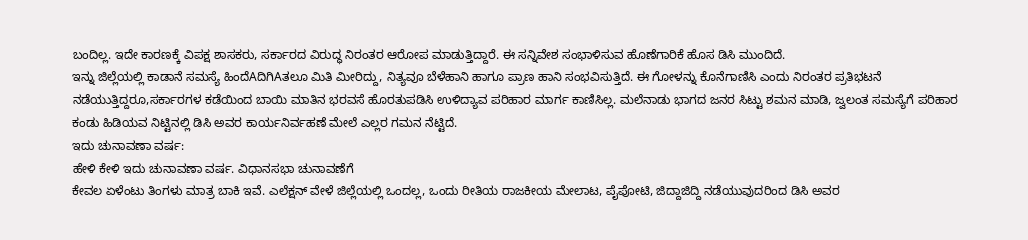ಬಂದಿಲ್ಲ. ಇದೇ ಕಾರಣಕ್ಕೆ ವಿಪಕ್ಷ ಶಾಸಕರು, ಸರ್ಕಾರದ ವಿರುದ್ಧ ನಿರಂತರ ಆರೋಪ ಮಾಡುತ್ತಿದ್ದಾರೆ. ಈ ಸನ್ನಿವೇಶ ಸಂಭಾಳಿಸುವ ಹೊಣೆಗಾರಿಕೆ ಹೊಸ ಡಿಸಿ ಮುಂದಿದೆ.
ಇನ್ನು ಜಿಲ್ಲೆಯಲ್ಲಿ ಕಾಡಾನೆ ಸಮಸ್ಯೆ ಹಿಂದೆAದಿಗಿAತಲೂ ಮಿತಿ ಮೀರಿದ್ದು, ನಿತ್ಯವೂ ಬೆಳೆಹಾನಿ ಹಾಗೂ ಪ್ರಾಣ ಹಾನಿ ಸಂಭವಿಸುತ್ತಿದೆ. ಈ ಗೋಳನ್ನು ಕೊನೆಗಾಣಿಸಿ ಎಂದು ನಿರಂತರ ಪ್ರತಿಭಟನೆ ನಡೆಯುತ್ತಿದ್ದರೂ,ಸರ್ಕಾರಗಳ ಕಡೆಯಿಂದ ಬಾಯಿ ಮಾತಿನ ಭರವಸೆ ಹೊರತುಪಡಿಸಿ ಉಳಿದ್ಯಾವ ಪರಿಹಾರ ಮಾರ್ಗ ಕಾಣಿಸಿಲ್ಲ. ಮಲೆನಾಡು ಭಾಗದ ಜನರ ಸಿಟ್ಟು ಶಮನ ಮಾಡಿ, ಜ್ವಲಂತ ಸಮಸ್ಯೆಗೆ ಪರಿಹಾರ ಕಂಡು ಹಿಡಿಯವ ನಿಟ್ಟಿನಲ್ಲಿ ಡಿಸಿ ಅವರ ಕಾರ್ಯನಿರ್ವಹಣೆ ಮೇಲೆ ಎಲ್ಲರ ಗಮನ ನೆಟ್ಟಿದೆ.
ಇದು ಚುನಾವಣಾ ವರ್ಷ:
ಹೇಳಿ ಕೇಳಿ ಇದು ಚುನಾವಣಾ ವರ್ಷ. ವಿಧಾನಸಭಾ ಚುನಾವಣೆಗೆ
ಕೇವಲ ಏಳೆಂಟು ತಿಂಗಳು ಮಾತ್ರ ಬಾಕಿ ಇವೆ. ಎಲೆಕ್ಷನ್ ವೇಳೆ ಜಿಲ್ಲೆಯಲ್ಲಿ ಒಂದಲ್ಲ, ಒಂದು ರೀತಿಯ ರಾಜಕೀಯ ಮೇಲಾಟ, ಪೈಪೋಟಿ, ಜಿದ್ದಾಜಿದ್ದಿ ನಡೆಯುವುದರಿಂದ ಡಿಸಿ ಅವರ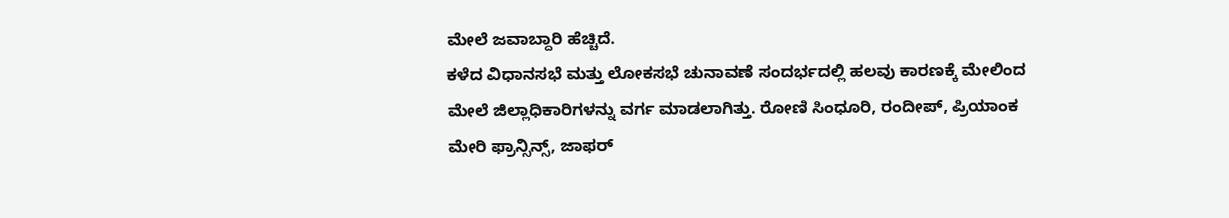ಮೇಲೆ ಜವಾಬ್ದಾರಿ ಹೆಚ್ಚಿದೆ.
ಕಳೆದ ವಿಧಾನಸಭೆ ಮತ್ತು ಲೋಕಸಭೆ ಚುನಾವಣೆ ಸಂದರ್ಭದಲ್ಲಿ ಹಲವು ಕಾರಣಕ್ಕೆ ಮೇಲಿಂದ ಮೇಲೆ ಜಿಲ್ಲಾಧಿಕಾರಿಗಳನ್ನು ವರ್ಗ ಮಾಡಲಾಗಿತ್ತು. ರೋಣಿ ಸಿಂಧೂರಿ, ರಂದೀಪ್, ಪ್ರಿಯಾಂಕ ಮೇರಿ ಫ್ರಾನ್ಸಿನ್ಸ್, ಜಾಫರ್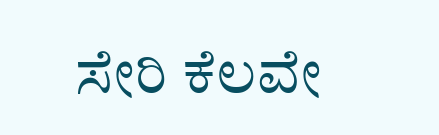ಸೇರಿ ಕೆಲವೇ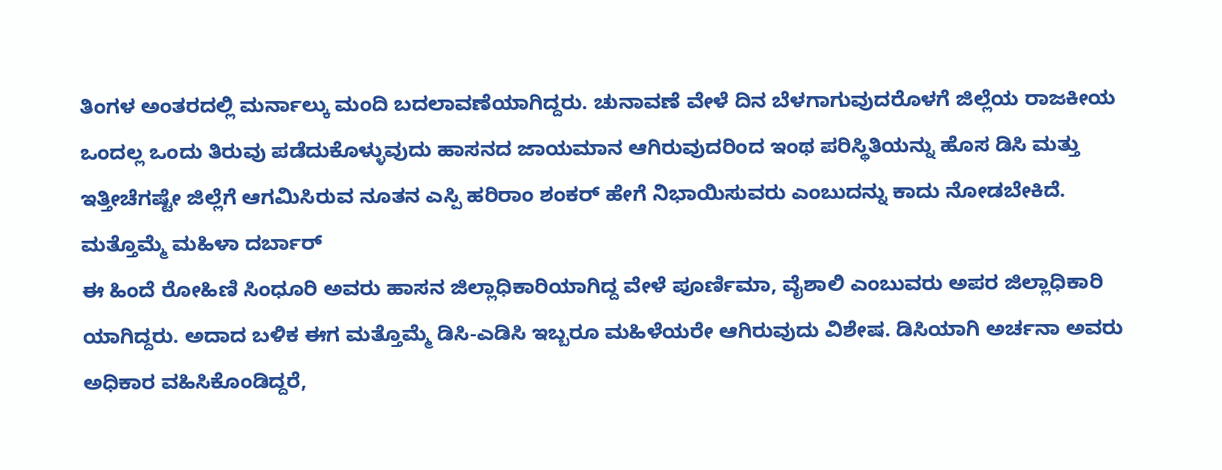ತಿಂಗಳ ಅಂತರದಲ್ಲಿ ಮರ್ನಾಲ್ಕು ಮಂದಿ ಬದಲಾವಣೆಯಾಗಿದ್ದರು. ಚುನಾವಣೆ ವೇಳೆ ದಿನ ಬೆಳಗಾಗುವುದರೊಳಗೆ ಜಿಲ್ಲೆಯ ರಾಜಕೀಯ ಒಂದಲ್ಲ ಒಂದು ತಿರುವು ಪಡೆದುಕೊಳ್ಳುವುದು ಹಾಸನದ ಜಾಯಮಾನ ಆಗಿರುವುದರಿಂದ ಇಂಥ ಪರಿಸ್ಥಿತಿಯನ್ನು ಹೊಸ ಡಿಸಿ ಮತ್ತು ಇತ್ತೀಚೆಗಷ್ಟೇ ಜಿಲ್ಲೆಗೆ ಆಗಮಿಸಿರುವ ನೂತನ ಎಸ್ಪಿ ಹರಿರಾಂ ಶಂಕರ್ ಹೇಗೆ ನಿಭಾಯಿಸುವರು ಎಂಬುದನ್ನು ಕಾದು ನೋಡಬೇಕಿದೆ.
ಮತ್ತೊಮ್ಮೆ ಮಹಿಳಾ ದರ್ಬಾರ್
ಈ ಹಿಂದೆ ರೋಹಿಣಿ ಸಿಂಧೂರಿ ಅವರು ಹಾಸನ ಜಿಲ್ಲಾಧಿಕಾರಿಯಾಗಿದ್ದ ವೇಳೆ ಪೂರ್ಣಿಮಾ, ವೈಶಾಲಿ ಎಂಬುವರು ಅಪರ ಜಿಲ್ಲಾಧಿಕಾರಿ ಯಾಗಿದ್ದರು. ಅದಾದ ಬಳಿಕ ಈಗ ಮತ್ತೊಮ್ಮೆ ಡಿಸಿ-ಎಡಿಸಿ ಇಬ್ಬರೂ ಮಹಿಳೆಯರೇ ಆಗಿರುವುದು ವಿಶೇಷ. ಡಿಸಿಯಾಗಿ ಅರ್ಚನಾ ಅವರು ಅಧಿಕಾರ ವಹಿಸಿಕೊಂಡಿದ್ದರೆ,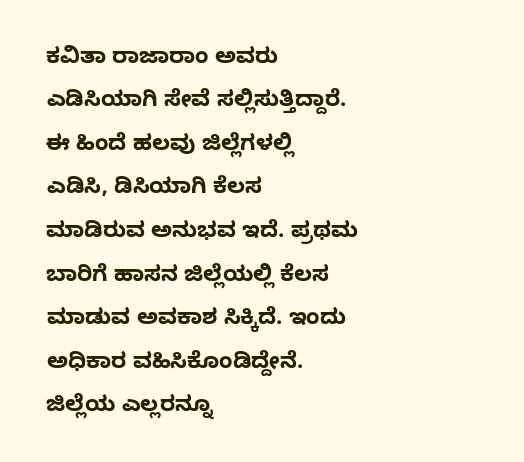ಕವಿತಾ ರಾಜಾರಾಂ ಅವರು ಎಡಿಸಿಯಾಗಿ ಸೇವೆ ಸಲ್ಲಿಸುತ್ತಿದ್ದಾರೆ.
ಈ ಹಿಂದೆ ಹಲವು ಜಿಲ್ಲೆಗಳಲ್ಲಿ ಎಡಿಸಿ, ಡಿಸಿಯಾಗಿ ಕೆಲಸ ಮಾಡಿರುವ ಅನುಭವ ಇದೆ. ಪ್ರಥಮ ಬಾರಿಗೆ ಹಾಸನ ಜಿಲ್ಲೆಯಲ್ಲಿ ಕೆಲಸ ಮಾಡುವ ಅವಕಾಶ ಸಿಕ್ಕಿದೆ. ಇಂದು ಅಧಿಕಾರ ವಹಿಸಿಕೊಂಡಿದ್ದೇನೆ. ಜಿಲ್ಲೆಯ ಎಲ್ಲರನ್ನೂ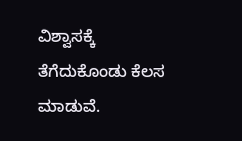ವಿಶ್ವಾಸಕ್ಕೆ ತೆಗೆದುಕೊಂಡು ಕೆಲಸ ಮಾಡುವೆ.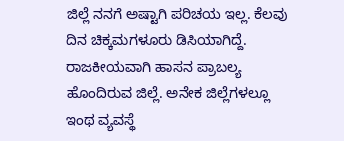ಜಿಲ್ಲೆ ನನಗೆ ಅಷ್ಟಾಗಿ ಪರಿಚಯ ಇಲ್ಲ. ಕೆಲವು ದಿನ ಚಿಕ್ಕಮಗಳೂರು ಡಿಸಿಯಾಗಿದ್ದೆ. ರಾಜಕೀಯವಾಗಿ ಹಾಸನ ಪ್ರಾಬಲ್ಯ ಹೊಂದಿರುವ ಜಿಲ್ಲೆ. ಅನೇಕ ಜಿಲ್ಲೆಗಳಲ್ಲೂ ಇಂಥ ವ್ಯವಸ್ಥೆ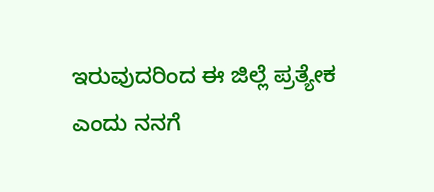ಇರುವುದರಿಂದ ಈ ಜಿಲ್ಲೆ ಪ್ರತ್ಯೇಕ ಎಂದು ನನಗೆ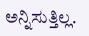ಅನ್ನಿಸುತ್ತಿಲ್ಲ.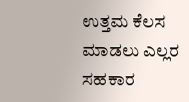ಉತ್ತಮ ಕೆಲಸ ಮಾಡಲು ಎಲ್ಲರ ಸಹಕಾರ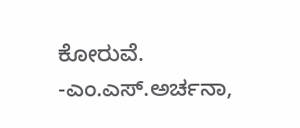ಕೋರುವೆ.
-ಎಂ.ಎಸ್.ಅರ್ಚನಾ,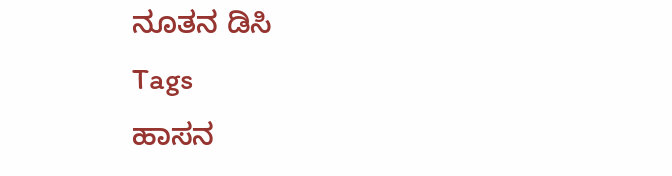ನೂತನ ಡಿಸಿ
Tags
ಹಾಸನ